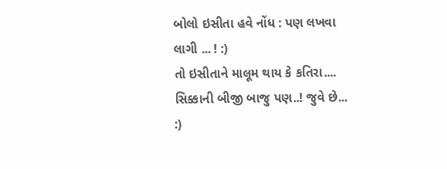બોલો ઇસીતા હવે નોંધ : પણ લખવા લાગી ... ! :)
તો ઇસીતાને માલૂમ થાય કે કતિરા....
સિક્કાની બીજી બાજુ પણ..! જુવે છે... :)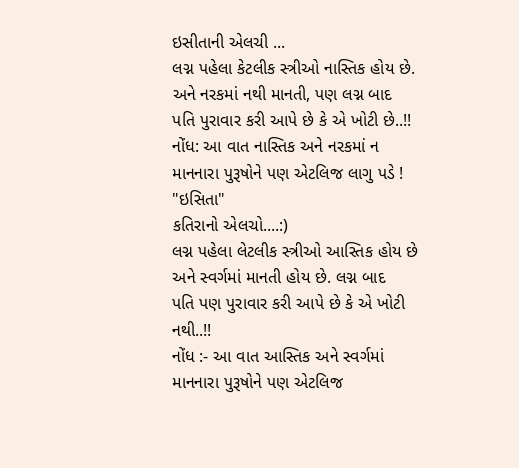ઇસીતાની એલચી ...
લગ્ન પહેલા કેટલીક સ્ત્રીઓ નાસ્તિક હોય છે.
અને નરકમાં નથી માનતી, પણ લગ્ન બાદ
પતિ પુરાવાર કરી આપે છે કે એ ખોટી છે..!!
નોંધ: આ વાત નાસ્તિક અને નરકમાં ન
માનનારા પુરૂષોને પણ એટલિજ લાગુ પડે !
"ઇસિતા"
કતિરાનો એલચો....:)
લગ્ન પહેલા લેટલીક સ્ત્રીઓ આસ્તિક હોય છે
અને સ્વર્ગમાં માનતી હોય છે. લગ્ન બાદ
પતિ પણ પુરાવાર કરી આપે છે કે એ ખોટી નથી..!!
નોંધ :- આ વાત આસ્તિક અને સ્વર્ગમાં
માનનારા પુરૂષોને પણ એટલિજ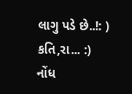લાગુ પડે છે..!: )
કતિ,રા... :)
નોંધ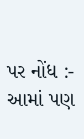પર નોંધ :- આમાં પણ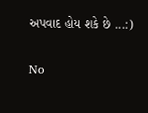અપવાદ હોય શકે છે ...:)

No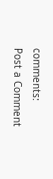comments:
Post a Comment